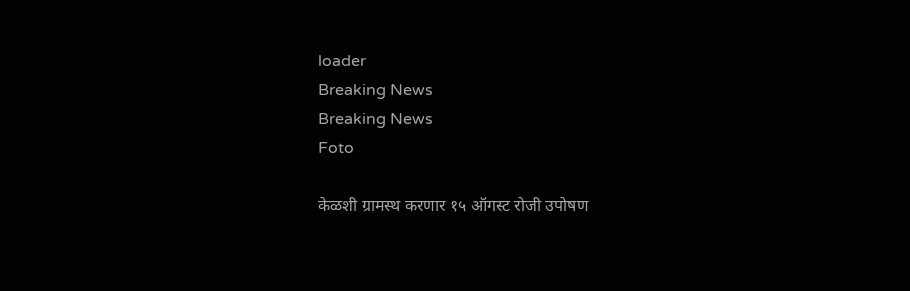loader
Breaking News
Breaking News
Foto

केळशी ग्रामस्थ करणार १५ ऑगस्ट रोजी उपोषण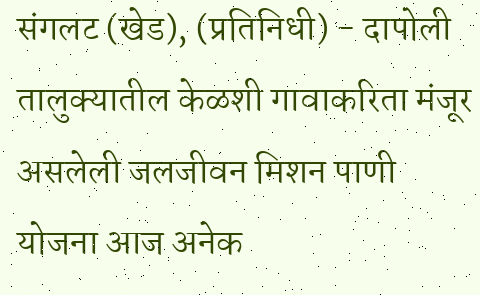संगलट (खेड), (प्रतिनिधी) - दापोली तालुक्यातील केळशी गावाकरिता मंजूर असलेली जलजीवन मिशन पाणी योजना आज अनेक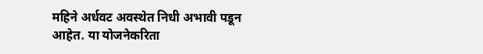महिने अर्धवट अवस्थेत निधी अभावी पडून आहेत. या योजनेकरिता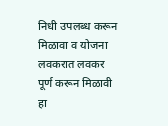निधी उपलब्ध करून मिळावा व योजना लवकरात लवकर पूर्ण करून मिळावी हा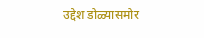उद्देश डोळ्यासमोर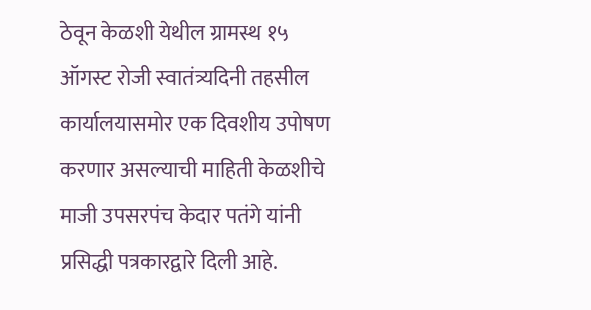ठेवून केळशी येथील ग्रामस्थ १५ ऑगस्ट रोजी स्वातंत्र्यदिनी तहसील कार्यालयासमोर एक दिवशीय उपोषण करणार असल्याची माहिती केळशीचे माजी उपसरपंच केदार पतंगे यांनी प्रसिद्धी पत्रकारद्वारे दिली आहे.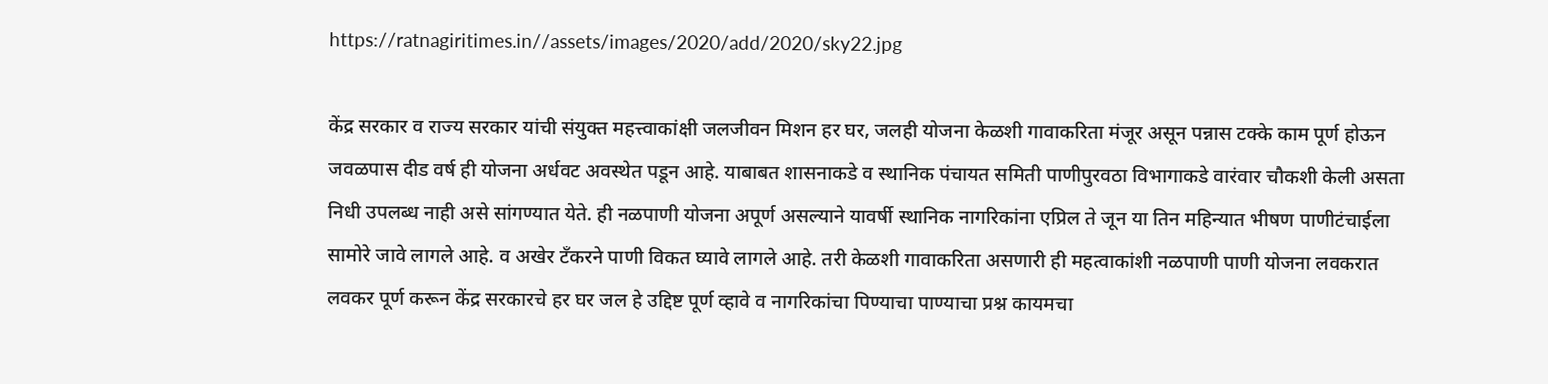https://ratnagiritimes.in//assets/images/2020/add/2020/sky22.jpg

केंद्र सरकार व राज्य सरकार यांची संयुक्त महत्त्वाकांक्षी जलजीवन मिशन हर घर, जलही योजना केळशी गावाकरिता मंजूर असून पन्नास टक्के काम पूर्ण होऊन जवळपास दीड वर्ष ही योजना अर्धवट अवस्थेत पडून आहे. याबाबत शासनाकडे व स्थानिक पंचायत समिती पाणीपुरवठा विभागाकडे वारंवार चौकशी केली असता निधी उपलब्ध नाही असे सांगण्यात येते. ही नळपाणी योजना अपूर्ण असल्याने यावर्षी स्थानिक नागरिकांना एप्रिल ते जून या तिन महिन्यात भीषण पाणीटंचाईला सामोरे जावे लागले आहे. व अखेर टँकरने पाणी विकत घ्यावे लागले आहे. तरी केळशी गावाकरिता असणारी ही महत्वाकांशी नळपाणी पाणी योजना लवकरात लवकर पूर्ण करून केंद्र सरकारचे हर घर जल हे उद्दिष्ट पूर्ण व्हावे व नागरिकांचा पिण्याचा पाण्याचा प्रश्न कायमचा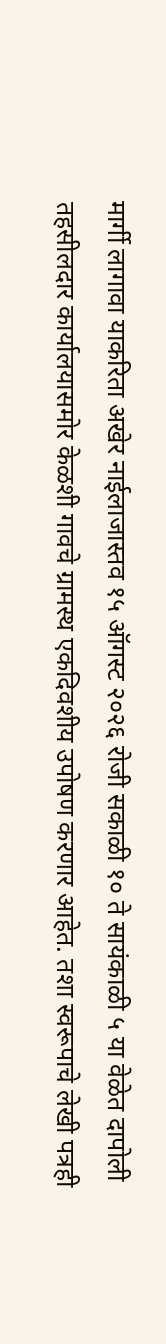मार्गी लागावा याकरिता अखेर नाईलाजास्तव १५ ऑगस्ट २०२६ रोजी सकाळी १० ते सायंकाळी ५ या वेळेत दापोली तहसीलदार कार्यालयासमोर केळशी गावचे ग्रामस्थ एकदिवशीय उपोषण करणार आहेत. तशा स्वरूपाचे लेखी पत्रही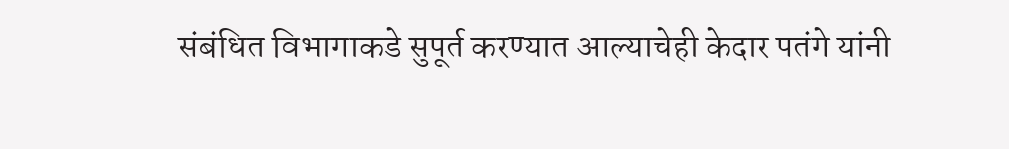संबंधित विभागाकडे सुपूर्त करण्यात आल्याचेही केदार पतंगे यांनी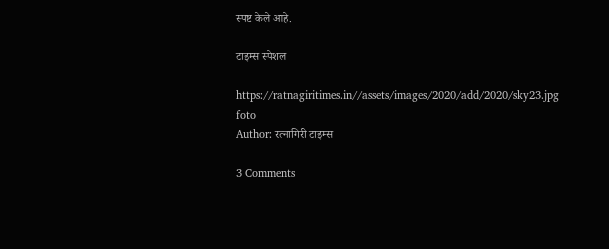स्पष्ट केले आहे.

टाइम्स स्पेशल

https://ratnagiritimes.in//assets/images/2020/add/2020/sky23.jpg
foto
Author: रत्नागिरी टाइम्स

3 Comments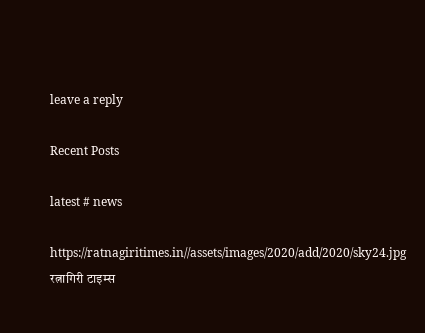leave a reply

Recent Posts

latest # news

https://ratnagiritimes.in//assets/images/2020/add/2020/sky24.jpg
रत्नागिरी टाइम्स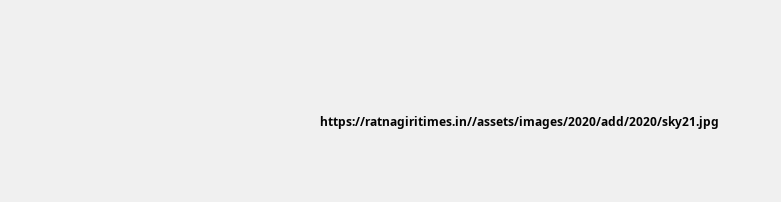https://ratnagiritimes.in//assets/images/2020/add/2020/sky21.jpg